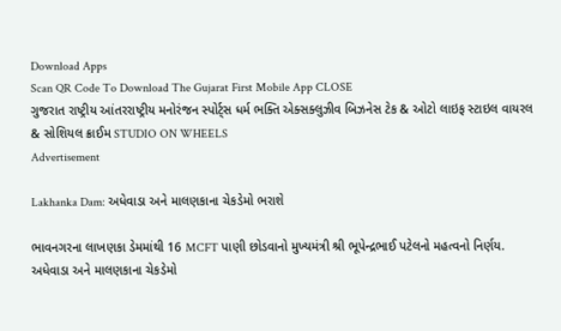Download Apps
Scan QR Code To Download The Gujarat First Mobile App CLOSE
ગુજરાત રાષ્ટ્રીય આંતરરાષ્ટ્રીય મનોરંજન સ્પોર્ટ્સ ધર્મ ભક્તિ એક્સક્લુઝીવ બિઝનેસ ટેક & ઓટો લાઇફ સ્ટાઇલ વાયરલ & સોશિયલ ક્રાઈમ STUDIO ON WHEELS
Advertisement

Lakhanka Dam: અધેવાડા અને માલણકાના ચેકડેમો ભરાશે

ભાવનગરના લાખણકા ડેમમાંથી 16 MCFT પાણી છોડવાનો મુખ્યમંત્રી શ્રી ભૂપેન્દ્રભાઈ પટેલનો મહત્વનો નિર્ણય. અધેવાડા અને માલણકાના ચેકડેમો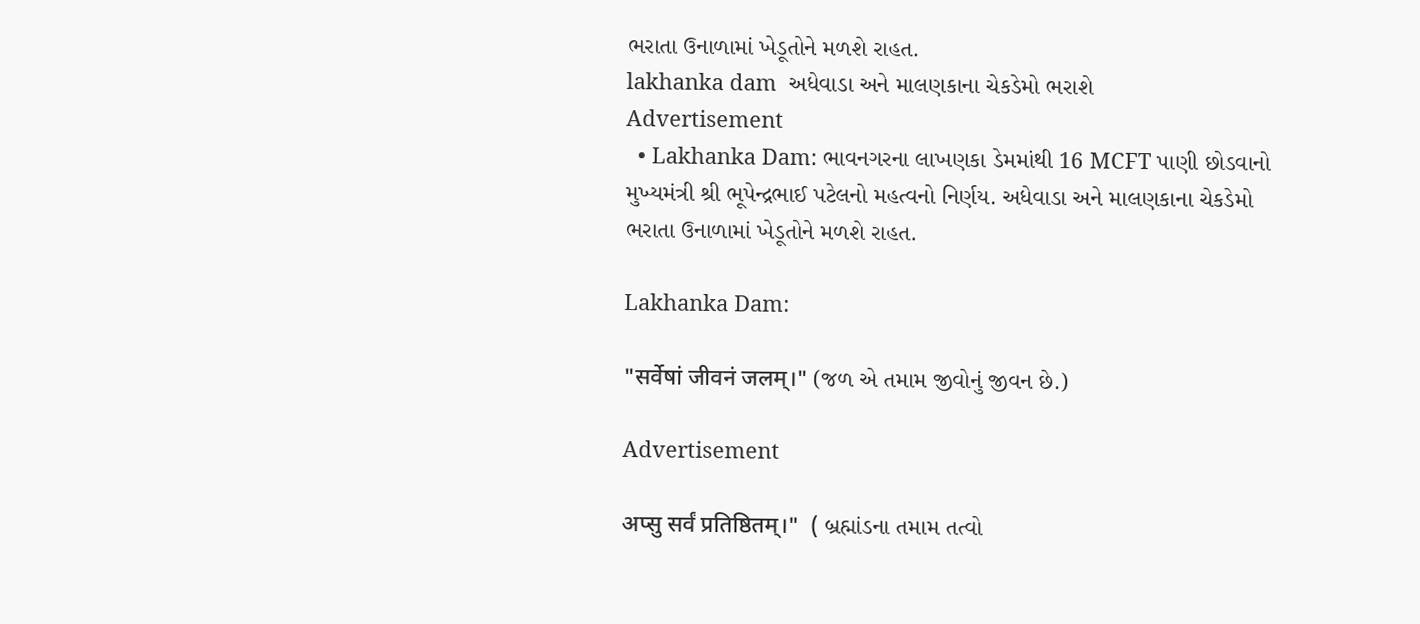ભરાતા ઉનાળામાં ખેડૂતોને મળશે રાહત.
lakhanka dam  અધેવાડા અને માલણકાના ચેકડેમો ભરાશે
Advertisement
  • Lakhanka Dam: ભાવનગરના લાખણકા ડેમમાંથી 16 MCFT પાણી છોડવાનો મુખ્યમંત્રી શ્રી ભૂપેન્દ્રભાઈ પટેલનો મહત્વનો નિર્ણય. અધેવાડા અને માલણકાના ચેકડેમો ભરાતા ઉનાળામાં ખેડૂતોને મળશે રાહત.

Lakhanka Dam:

"सर्वेषां जीवनं जलम्।" (જળ એ તમામ જીવોનું જીવન છે.)

Advertisement

अप्सु सर्वं प्रतिष्ठितम्।"  ( બ્રહ્માંડના તમામ તત્વો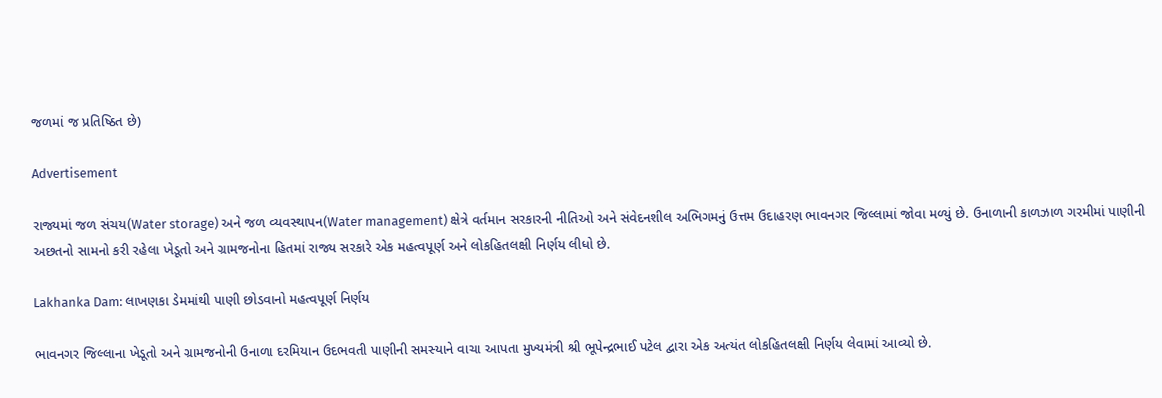જળમાં જ પ્રતિષ્ઠિત છે)

Advertisement

રાજ્યમાં જળ સંચય(Water storage) અને જળ વ્યવસ્થાપન(Water management) ક્ષેત્રે વર્તમાન સરકારની નીતિઓ અને સંવેદનશીલ અભિગમનું ઉત્તમ ઉદાહરણ ભાવનગર જિલ્લામાં જોવા મળ્યું છે. ઉનાળાની કાળઝાળ ગરમીમાં પાણીની અછતનો સામનો કરી રહેલા ખેડૂતો અને ગ્રામજનોના હિતમાં રાજ્ય સરકારે એક મહત્વપૂર્ણ અને લોકહિતલક્ષી નિર્ણય લીધો છે.

Lakhanka Dam: લાખણકા ડેમમાંથી પાણી છોડવાનો મહત્વપૂર્ણ નિર્ણય

ભાવનગર જિલ્લાના ખેડૂતો અને ગ્રામજનોની ઉનાળા દરમિયાન ઉદભવતી પાણીની સમસ્યાને વાચા આપતા મુખ્યમંત્રી શ્રી ભૂપેન્દ્રભાઈ પટેલ દ્વારા એક અત્યંત લોકહિતલક્ષી નિર્ણય લેવામાં આવ્યો છે.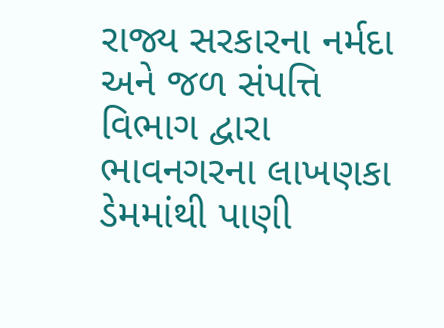રાજ્ય સરકારના નર્મદા અને જળ સંપત્તિ વિભાગ દ્વારા ભાવનગરના લાખણકા ડેમમાંથી પાણી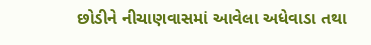છોડીને નીચાણવાસમાં આવેલા અધેવાડા તથા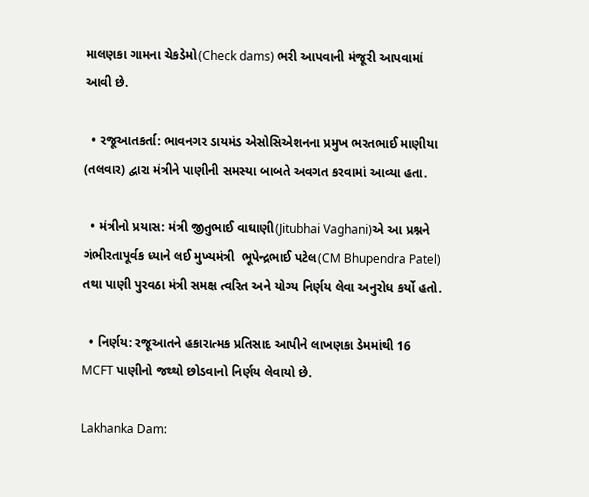માલણકા ગામના ચેકડેમો(Check dams) ભરી આપવાની મંજૂરી આપવામાં આવી છે.

  • રજૂઆતકર્તા: ભાવનગર ડાયમંડ એસોસિએશનના પ્રમુખ ભરતભાઈ માણીયા (તલવાર) દ્વારા મંત્રીને પાણીની સમસ્યા બાબતે અવગત કરવામાં આવ્યા હતા.

  • મંત્રીનો પ્રયાસ: મંત્રી જીતુભાઈ વાઘાણી(Jitubhai Vaghani)એ આ પ્રશ્નને ગંભીરતાપૂર્વક ધ્યાને લઈ મુખ્યમંત્રી  ભૂપેન્દ્રભાઈ પટેલ(CM Bhupendra Patel) તથા પાણી પુરવઠા મંત્રી સમક્ષ ત્વરિત અને યોગ્ય નિર્ણય લેવા અનુરોધ કર્યો હતો.

  • નિર્ણય: રજૂઆતને હકારાત્મક પ્રતિસાદ આપીને લાખણકા ડેમમાંથી 16 MCFT પાણીનો જથ્થો છોડવાનો નિર્ણય લેવાયો છે.

Lakhanka Dam: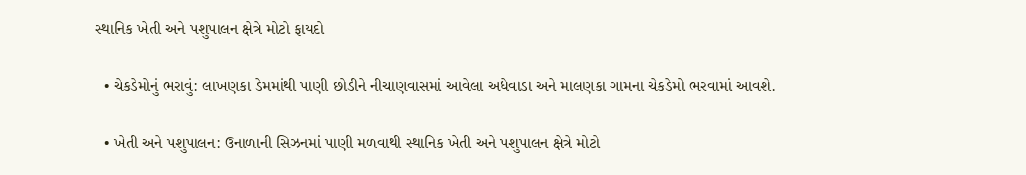સ્થાનિક ખેતી અને પશુપાલન ક્ષેત્રે મોટો ફાયદો

  • ચેકડેમોનું ભરાવું: લાખણકા ડેમમાંથી પાણી છોડીને નીચાણવાસમાં આવેલા અધેવાડા અને માલણકા ગામના ચેકડેમો ભરવામાં આવશે.

  • ખેતી અને પશુપાલન: ઉનાળાની સિઝનમાં પાણી મળવાથી સ્થાનિક ખેતી અને પશુપાલન ક્ષેત્રે મોટો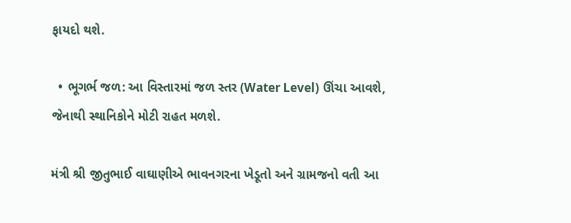ફાયદો થશે.

  • ભૂગર્ભ જળ: આ વિસ્તારમાં જળ સ્તર (Water Level) ઊંચા આવશે, જેનાથી સ્થાનિકોને મોટી રાહત મળશે.

મંત્રી શ્રી જીતુભાઈ વાઘાણીએ ભાવનગરના ખેડૂતો અને ગ્રામજનો વતી આ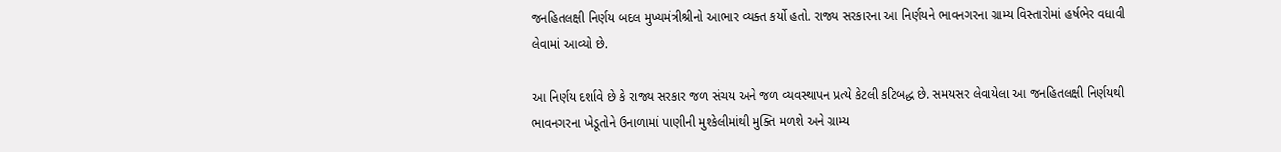જનહિતલક્ષી નિર્ણય બદલ મુખ્યમંત્રીશ્રીનો આભાર વ્યક્ત કર્યો હતો. રાજ્ય સરકારના આ નિર્ણયને ભાવનગરના ગ્રામ્ય વિસ્તારોમાં હર્ષભેર વધાવી લેવામાં આવ્યો છે.

આ નિર્ણય દર્શાવે છે કે રાજ્ય સરકાર જળ સંચય અને જળ વ્યવસ્થાપન પ્રત્યે કેટલી કટિબદ્ધ છે. સમયસર લેવાયેલા આ જનહિતલક્ષી નિર્ણયથી ભાવનગરના ખેડૂતોને ઉનાળામાં પાણીની મુશ્કેલીમાંથી મુક્તિ મળશે અને ગ્રામ્ય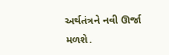અર્થતંત્રને નવી ઊર્જા મળશે.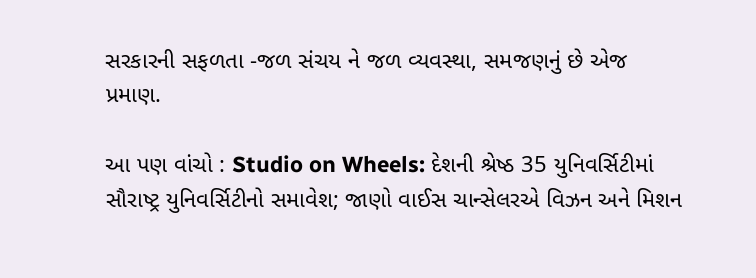સરકારની સફળતા -જળ સંચય ને જળ વ્યવસ્થા, સમજણનું છે એજ પ્રમાણ.

આ પણ વાંચો : Studio on Wheels: દેશની શ્રેષ્ઠ 35 યુનિવર્સિટીમાં સૌરાષ્ટ્ર યુનિવર્સિટીનો સમાવેશ; જાણો વાઈસ ચાન્સેલરએ વિઝન અને મિશન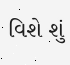વિશે શું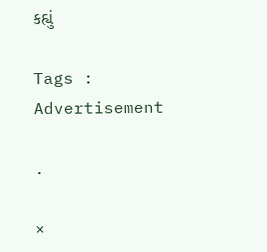કહ્યું

Tags :
Advertisement

.

×